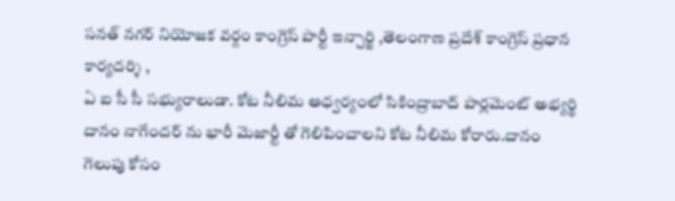సనత్ నగర్ నియోజక వర్గం కాంగ్రెస్ పార్టీ ఇన్చార్జి ,తెలంగాణ ప్రదేశ్ కాంగ్రెస్ ప్రధాన కార్యదర్శి ,
ఏ ఐ సీ సీ సభ్యురాలుడా. కోట నీలిమ ఆధ్వర్యంలో సికింద్రాబాద్ పార్లమెంట్ అభ్యర్థి దానం నాగేందర్ ను భారీ మెజార్టీ తో గెలిపించాలని కోట నీలిమ కోరారు.దానం గెలుపు కోసం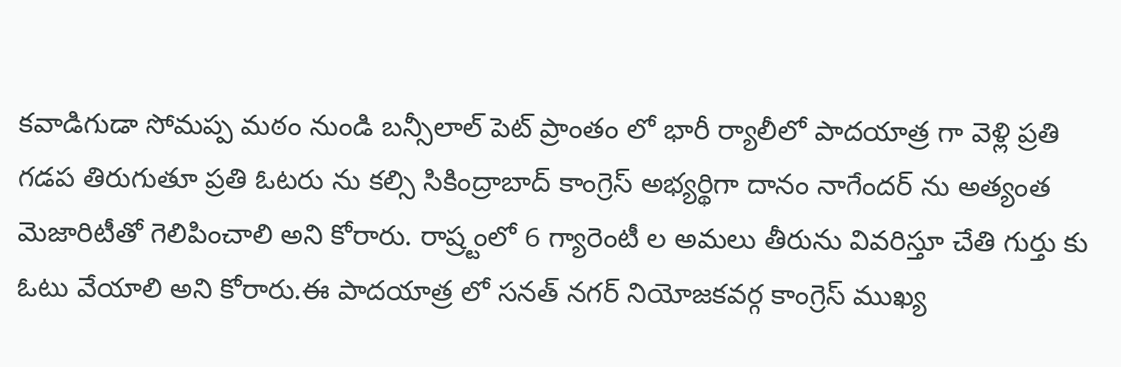కవాడిగుడా సోమప్ప మఠం నుండి బన్సీలాల్ పెట్ ప్రాంతం లో భారీ ర్యాలీలో పాదయాత్ర గా వెళ్లి ప్రతి గడప తిరుగుతూ ప్రతి ఓటరు ను కల్సి సికింద్రాబాద్ కాంగ్రెస్ అభ్యర్థిగా దానం నాగేందర్ ను అత్యంత మెజారిటీతో గెలిపించాలి అని కోరారు. రాష్ర్టంలో 6 గ్యారెంటీ ల అమలు తీరును వివరిస్తూ చేతి గుర్తు కు ఓటు వేయాలి అని కోరారు.ఈ పాదయాత్ర లో సనత్ నగర్ నియోజకవర్గ కాంగ్రెస్ ముఖ్య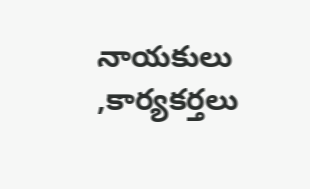నాయకులు ,కార్యకర్తలు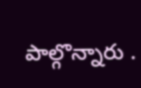పాల్గొన్నారు .